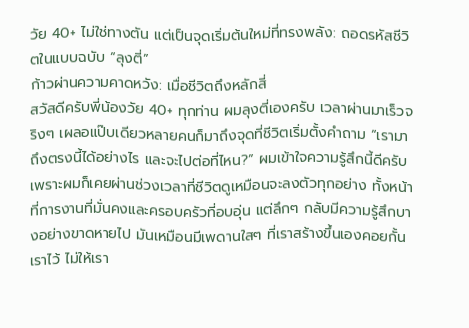วัย 40+ ไม่ใช่ทางตัน แต่เป็นจุดเริ่มต้นใหม่ที่ทรงพลัง: ถอดรหัสชีวิตในแบบฉบับ “ลุงตี่”
ก้าวผ่านความคาดหวัง: เมื่อชีวิตถึงหลักสี่
สวัสดีครับพี่น้องวัย 40+ ทุกท่าน ผมลุงตี่เองครับ เวลาผ่านมาเร็วจริงๆ เผลอแป๊บเดียวหลายคนก็มาถึงจุดที่ชีวิตเริ่มตั้งคำถาม “เรามาถึงตรงนี้ได้อย่างไร และจะไปต่อที่ไหน?” ผมเข้าใจความรู้สึกนี้ดีครับ เพราะผมก็เคยผ่านช่วงเวลาที่ชีวิตดูเหมือนจะลงตัวทุกอย่าง ทั้งหน้าที่การงานที่มั่นคงและครอบครัวที่อบอุ่น แต่ลึกๆ กลับมีความรู้สึกบางอย่างขาดหายไป มันเหมือนมีเพดานใสๆ ที่เราสร้างขึ้นเองคอยกั้นเราไว้ ไม่ให้เรา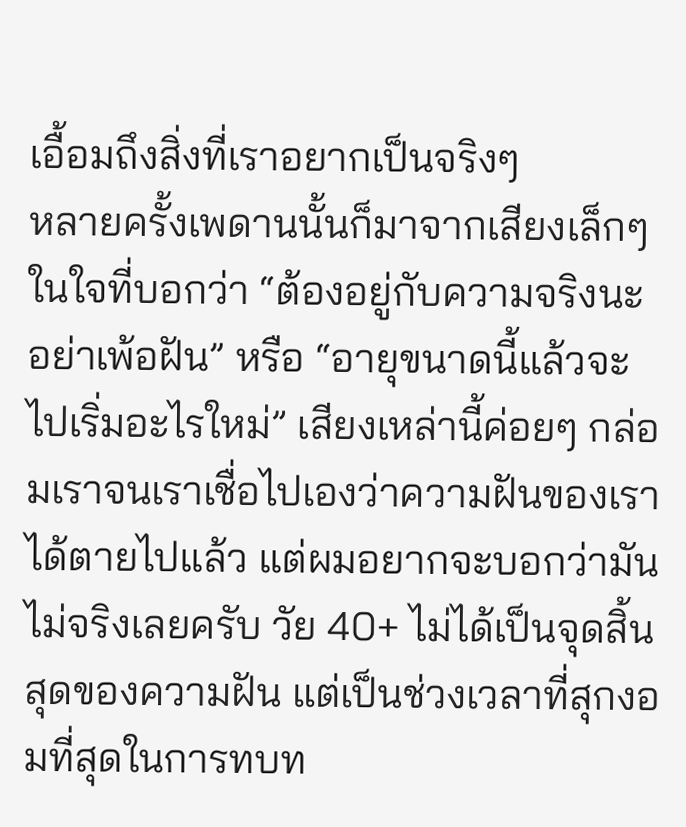เอื้อมถึงสิ่งที่เราอยากเป็นจริงๆ
หลายครั้งเพดานนั้นก็มาจากเสียงเล็กๆ ในใจที่บอกว่า “ต้องอยู่กับความจริงนะ อย่าเพ้อฝัน” หรือ “อายุขนาดนี้แล้วจะไปเริ่มอะไรใหม่” เสียงเหล่านี้ค่อยๆ กล่อมเราจนเราเชื่อไปเองว่าความฝันของเราได้ตายไปแล้ว แต่ผมอยากจะบอกว่ามันไม่จริงเลยครับ วัย 40+ ไม่ได้เป็นจุดสิ้นสุดของความฝัน แต่เป็นช่วงเวลาที่สุกงอมที่สุดในการทบท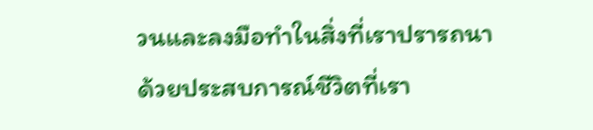วนและลงมือทำในสิ่งที่เราปรารถนา ด้วยประสบการณ์ชีวิตที่เรา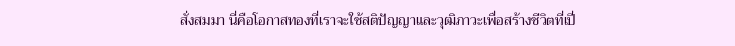สั่งสมมา นี่คือโอกาสทองที่เราจะใช้สติปัญญาและวุฒิภาวะเพื่อสร้างชีวิตที่เปี่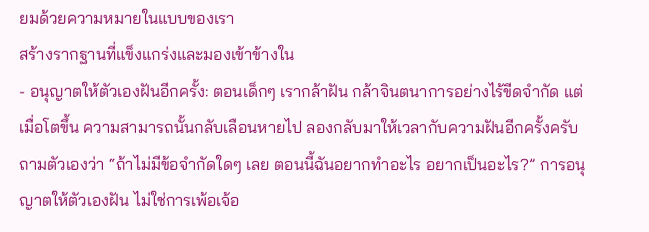ยมด้วยความหมายในแบบของเรา
สร้างรากฐานที่แข็งแกร่งและมองเข้าข้างใน
- อนุญาตให้ตัวเองฝันอีกครั้ง: ตอนเด็กๆ เรากล้าฝัน กล้าจินตนาการอย่างไร้ขีดจำกัด แต่เมื่อโตขึ้น ความสามารถนั้นกลับเลือนหายไป ลองกลับมาให้เวลากับความฝันอีกครั้งครับ ถามตัวเองว่า “ถ้าไม่มีข้อจำกัดใดๆ เลย ตอนนี้ฉันอยากทำอะไร อยากเป็นอะไร?” การอนุญาตให้ตัวเองฝัน ไม่ใช่การเพ้อเจ้อ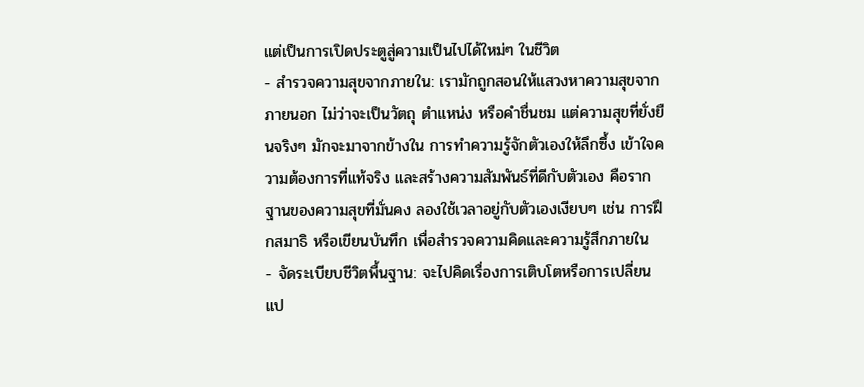แต่เป็นการเปิดประตูสู่ความเป็นไปได้ใหม่ๆ ในชีวิต
- สำรวจความสุขจากภายใน: เรามักถูกสอนให้แสวงหาความสุขจากภายนอก ไม่ว่าจะเป็นวัตถุ ตำแหน่ง หรือคำชื่นชม แต่ความสุขที่ยั่งยืนจริงๆ มักจะมาจากข้างใน การทำความรู้จักตัวเองให้ลึกซึ้ง เข้าใจความต้องการที่แท้จริง และสร้างความสัมพันธ์ที่ดีกับตัวเอง คือรากฐานของความสุขที่มั่นคง ลองใช้เวลาอยู่กับตัวเองเงียบๆ เช่น การฝึกสมาธิ หรือเขียนบันทึก เพื่อสำรวจความคิดและความรู้สึกภายใน
- จัดระเบียบชีวิตพื้นฐาน: จะไปคิดเรื่องการเติบโตหรือการเปลี่ยนแป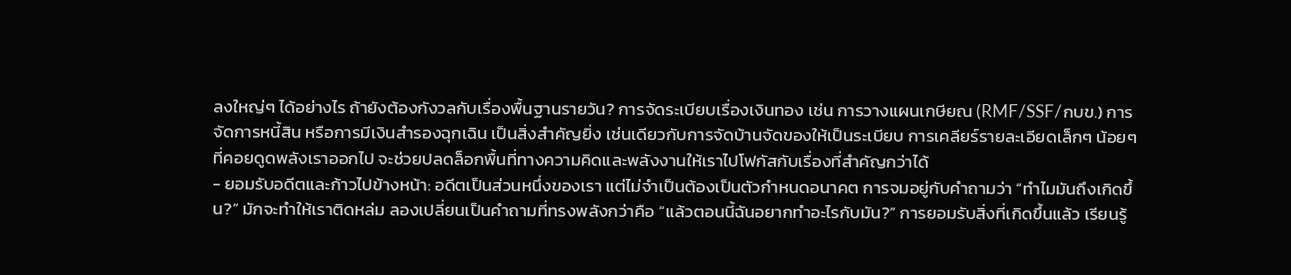ลงใหญ่ๆ ได้อย่างไร ถ้ายังต้องกังวลกับเรื่องพื้นฐานรายวัน? การจัดระเบียบเรื่องเงินทอง เช่น การวางแผนเกษียณ (RMF/SSF/กบข.) การจัดการหนี้สิน หรือการมีเงินสำรองฉุกเฉิน เป็นสิ่งสำคัญยิ่ง เช่นเดียวกับการจัดบ้านจัดของให้เป็นระเบียบ การเคลียร์รายละเอียดเล็กๆ น้อยๆ ที่คอยดูดพลังเราออกไป จะช่วยปลดล็อกพื้นที่ทางความคิดและพลังงานให้เราไปโฟกัสกับเรื่องที่สำคัญกว่าได้
- ยอมรับอดีตและก้าวไปข้างหน้า: อดีตเป็นส่วนหนึ่งของเรา แต่ไม่จำเป็นต้องเป็นตัวกำหนดอนาคต การจมอยู่กับคำถามว่า “ทำไมมันถึงเกิดขึ้น?” มักจะทำให้เราติดหล่ม ลองเปลี่ยนเป็นคำถามที่ทรงพลังกว่าคือ “แล้วตอนนี้ฉันอยากทำอะไรกับมัน?” การยอมรับสิ่งที่เกิดขึ้นแล้ว เรียนรู้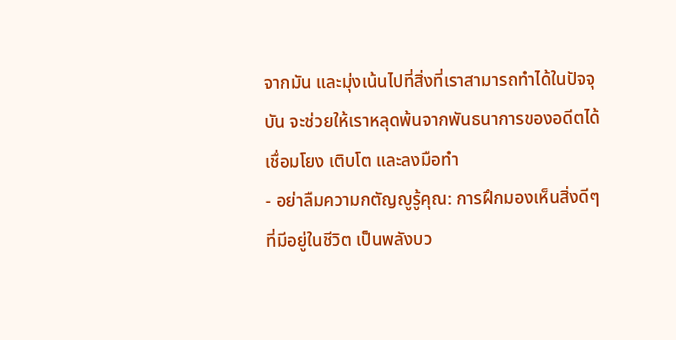จากมัน และมุ่งเน้นไปที่สิ่งที่เราสามารถทำได้ในปัจจุบัน จะช่วยให้เราหลุดพ้นจากพันธนาการของอดีตได้
เชื่อมโยง เติบโต และลงมือทำ
- อย่าลืมความกตัญญูรู้คุณ: การฝึกมองเห็นสิ่งดีๆ ที่มีอยู่ในชีวิต เป็นพลังบว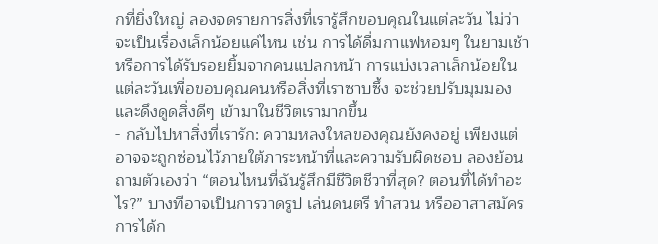กที่ยิ่งใหญ่ ลองจดรายการสิ่งที่เรารู้สึกขอบคุณในแต่ละวัน ไม่ว่าจะเป็นเรื่องเล็กน้อยแค่ไหน เช่น การได้ดื่มกาแฟหอมๆ ในยามเช้า หรือการได้รับรอยยิ้มจากคนแปลกหน้า การแบ่งเวลาเล็กน้อยในแต่ละวันเพื่อขอบคุณคนหรือสิ่งที่เราซาบซึ้ง จะช่วยปรับมุมมองและดึงดูดสิ่งดีๆ เข้ามาในชีวิตเรามากขึ้น
- กลับไปหาสิ่งที่เรารัก: ความหลงใหลของคุณยังคงอยู่ เพียงแต่อาจจะถูกซ่อนไว้ภายใต้ภาระหน้าที่และความรับผิดชอบ ลองย้อนถามตัวเองว่า “ตอนไหนที่ฉันรู้สึกมีชีวิตชีวาที่สุด? ตอนที่ได้ทำอะไร?” บางทีอาจเป็นการวาดรูป เล่นดนตรี ทำสวน หรืออาสาสมัคร การได้ก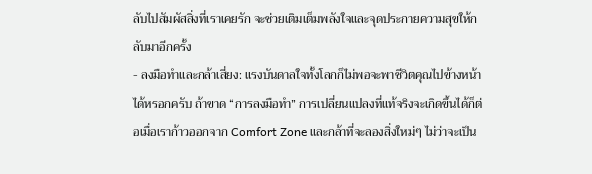ลับไปสัมผัสสิ่งที่เราเคยรัก จะช่วยเติมเต็มพลังใจและจุดประกายความสุขให้กลับมาอีกครั้ง
- ลงมือทำและกล้าเสี่ยง: แรงบันดาลใจทั้งโลกก็ไม่พอจะพาชีวิตคุณไปข้างหน้าได้หรอกครับ ถ้าขาด “การลงมือทำ” การเปลี่ยนแปลงที่แท้จริงจะเกิดขึ้นได้ก็ต่อเมื่อเราก้าวออกจาก Comfort Zone และกล้าที่จะลองสิ่งใหม่ๆ ไม่ว่าจะเป็น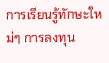การเรียนรู้ทักษะใหม่ๆ การลงทุน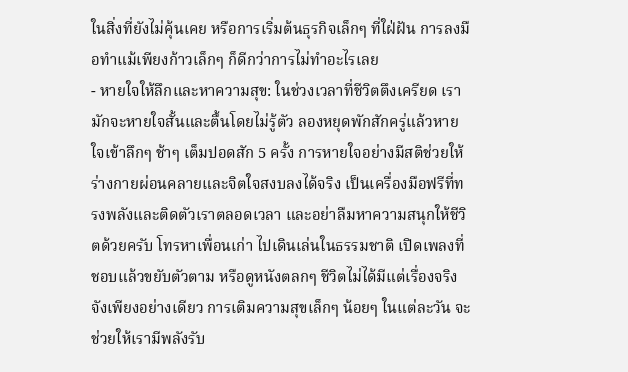ในสิ่งที่ยังไม่คุ้นเคย หรือการเริ่มต้นธุรกิจเล็กๆ ที่ใฝ่ฝัน การลงมือทำแม้เพียงก้าวเล็กๆ ก็ดีกว่าการไม่ทำอะไรเลย
- หายใจให้ลึกและหาความสุข: ในช่วงเวลาที่ชีวิตตึงเครียด เรามักจะหายใจสั้นและตื้นโดยไม่รู้ตัว ลองหยุดพักสักครู่แล้วหายใจเข้าลึกๆ ช้าๆ เต็มปอดสัก 5 ครั้ง การหายใจอย่างมีสติช่วยให้ร่างกายผ่อนคลายและจิตใจสงบลงได้จริง เป็นเครื่องมือฟรีที่ทรงพลังและติดตัวเราตลอดเวลา และอย่าลืมหาความสนุกให้ชีวิตด้วยครับ โทรหาเพื่อนเก่า ไปเดินเล่นในธรรมชาติ เปิดเพลงที่ชอบแล้วขยับตัวตาม หรือดูหนังตลกๆ ชีวิตไม่ได้มีแต่เรื่องจริงจังเพียงอย่างเดียว การเติมความสุขเล็กๆ น้อยๆ ในแต่ละวัน จะช่วยให้เรามีพลังรับ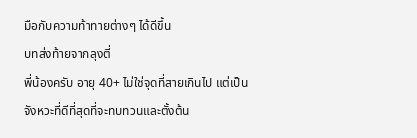มือกับความท้าทายต่างๆ ได้ดีขึ้น
บทส่งท้ายจากลุงตี่
พี่น้องครับ อายุ 40+ ไม่ใช่จุดที่สายเกินไป แต่เป็นจังหวะที่ดีที่สุดที่จะทบทวนและตั้งต้น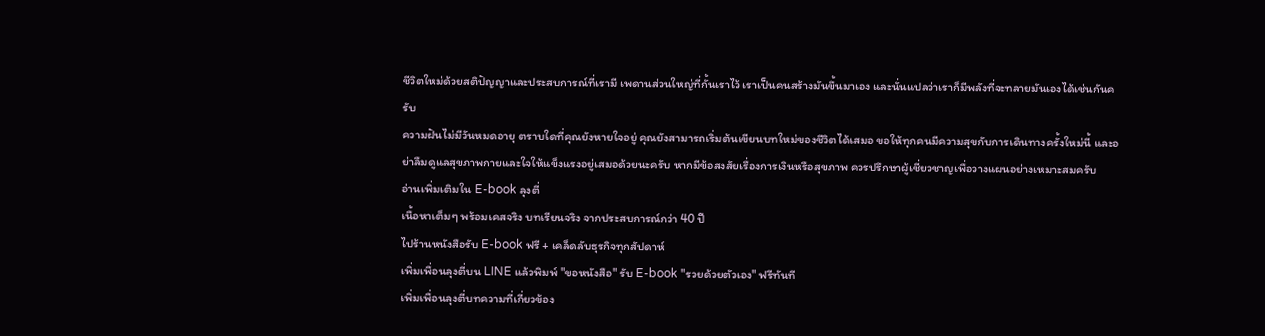ชีวิตใหม่ด้วยสติปัญญาและประสบการณ์ที่เรามี เพดานส่วนใหญ่ที่กั้นเราไว้ เราเป็นคนสร้างมันขึ้นมาเอง และนั่นแปลว่าเราก็มีพลังที่จะทลายมันเองได้เช่นกันครับ
ความฝันไม่มีวันหมดอายุ ตราบใดที่คุณยังหายใจอยู่ คุณยังสามารถเริ่มต้นเขียนบทใหม่ของชีวิตได้เสมอ ขอให้ทุกคนมีความสุขกับการเดินทางครั้งใหม่นี้ และอย่าลืมดูแลสุขภาพกายและใจให้แข็งแรงอยู่เสมอด้วยนะครับ หากมีข้อสงสัยเรื่องการเงินหรือสุขภาพ ควรปรึกษาผู้เชี่ยวชาญเพื่อวางแผนอย่างเหมาะสมครับ
อ่านเพิ่มเติมใน E-book ลุงตี่
เนื้อหาเต็มๆ พร้อมเคสจริง บทเรียนจริง จากประสบการณ์กว่า 40 ปี
ไปร้านหนังสือรับ E-book ฟรี + เคล็ดลับธุรกิจทุกสัปดาห์
เพิ่มเพื่อนลุงตี่บน LINE แล้วพิมพ์ "ขอหนังสือ" รับ E-book "รวยด้วยตัวเอง" ฟรีทันที
เพิ่มเพื่อนลุงตี่บทความที่เกี่ยวข้อง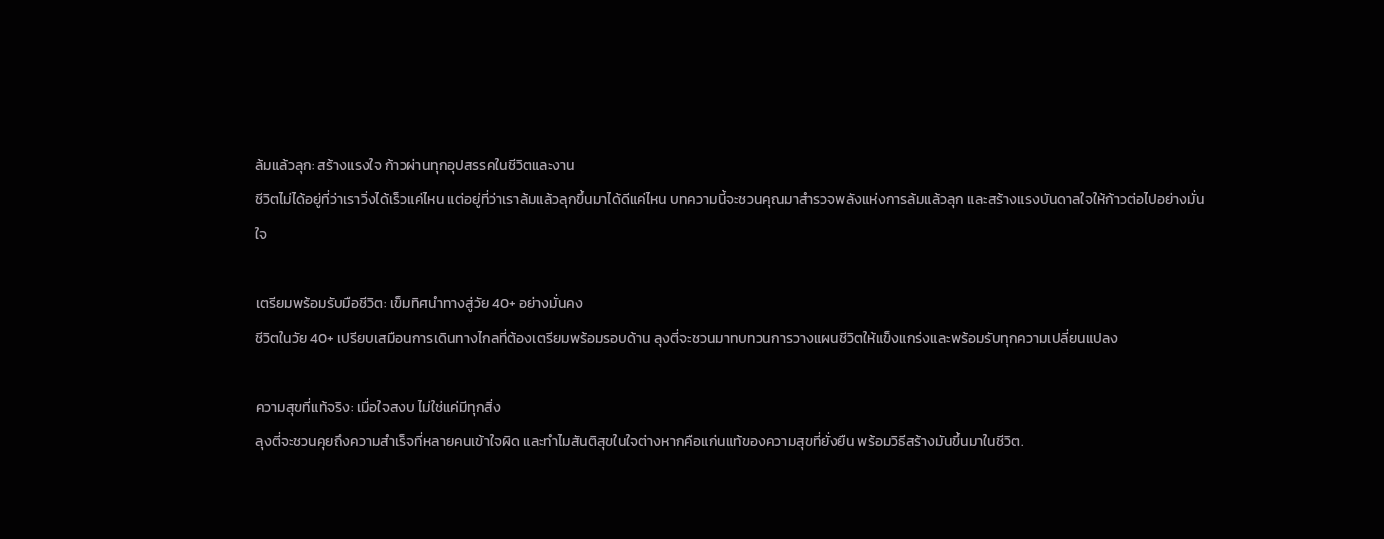ล้มแล้วลุก: สร้างแรงใจ ก้าวผ่านทุกอุปสรรคในชีวิตและงาน
ชีวิตไม่ได้อยู่ที่ว่าเราวิ่งได้เร็วแค่ไหน แต่อยู่ที่ว่าเราล้มแล้วลุกขึ้นมาได้ดีแค่ไหน บทความนี้จะชวนคุณมาสำรวจพลังแห่งการล้มแล้วลุก และสร้างแรงบันดาลใจให้ก้าวต่อไปอย่างมั่นใจ

เตรียมพร้อมรับมือชีวิต: เข็มทิศนำทางสู่วัย 40+ อย่างมั่นคง
ชีวิตในวัย 40+ เปรียบเสมือนการเดินทางไกลที่ต้องเตรียมพร้อมรอบด้าน ลุงตี่จะชวนมาทบทวนการวางแผนชีวิตให้แข็งแกร่งและพร้อมรับทุกความเปลี่ยนแปลง

ความสุขที่แท้จริง: เมื่อใจสงบ ไม่ใช่แค่มีทุกสิ่ง
ลุงตี่จะชวนคุยถึงความสำเร็จที่หลายคนเข้าใจผิด และทำไมสันติสุขในใจต่างหากคือแก่นแท้ของความสุขที่ยั่งยืน พร้อมวิธีสร้างมันขึ้นมาในชีวิต.